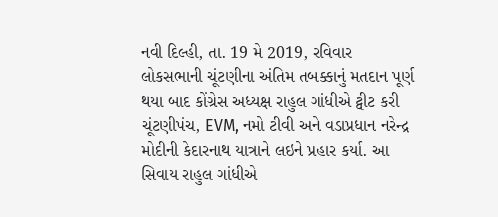નવી દિલ્હી, તા. 19 મે 2019, રવિવાર
લોકસભાની ચૂંટણીના અંતિમ તબક્કાનું મતદાન પૂર્ણ થયા બાદ કોંગ્રેસ અધ્યક્ષ રાહુલ ગાંધીએ ટ્વીટ કરી ચૂંટણીપંચ, EVM, નમો ટીવી અને વડાપ્રધાન નરેન્દ્ર મોદીની કેદારનાથ યાત્રાને લઇને પ્રહાર કર્યા. આ સિવાય રાહુલ ગાંધીએ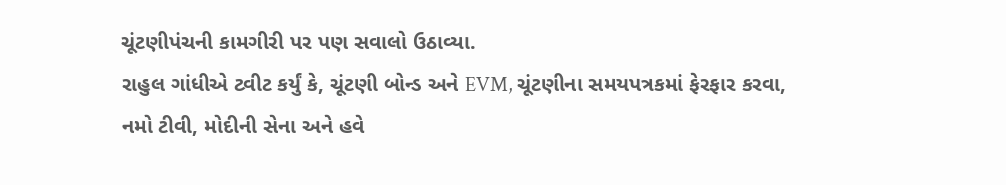ચૂંટણીપંચની કામગીરી પર પણ સવાલો ઉઠાવ્યા.
રાહુલ ગાંધીએ ટ્વીટ કર્યું કે, ચૂંટણી બોન્ડ અને EVM, ચૂંટણીના સમયપત્રકમાં ફેરફાર કરવા, નમો ટીવી, મોદીની સેના અને હવે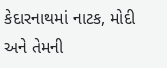કેદારનાથમાં નાટક, મોદી અને તેમની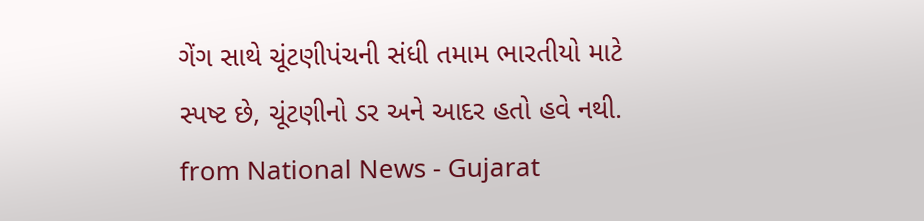ગેંગ સાથે ચૂંટણીપંચની સંધી તમામ ભારતીયો માટે સ્પષ્ટ છે, ચૂંટણીનો ડર અને આદર હતો હવે નથી.
from National News - Gujarat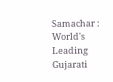Samachar : World's Leading Gujarati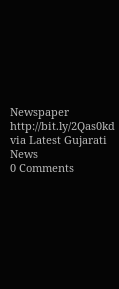Newspaper http://bit.ly/2Qas0kd
via Latest Gujarati News
0 Comments